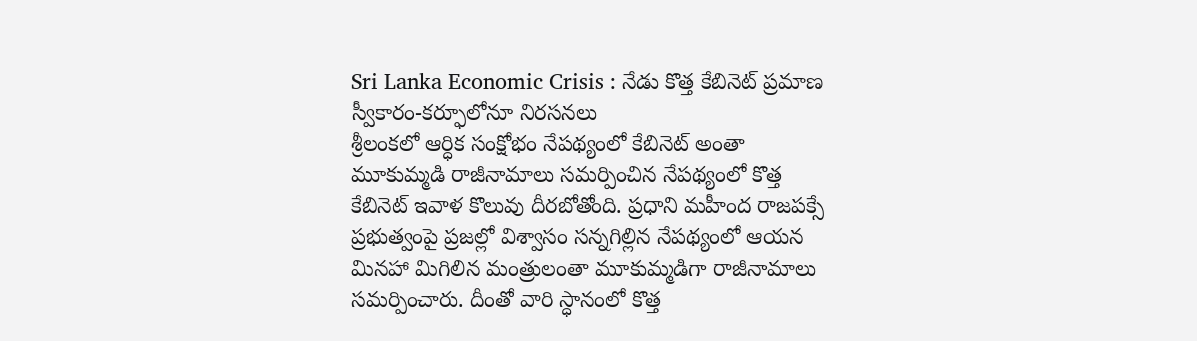Sri Lanka Economic Crisis : నేడు కొత్త కేబినెట్ ప్రమాణ స్వీకారం-కర్ఫూలోనూ నిరసనలు
శ్రీలంకలో ఆర్ధిక సంక్షోభం నేపథ్యంలో కేబినెట్ అంతా మూకుమ్మడి రాజీనామాలు సమర్పించిన నేపథ్యంలో కొత్త కేబినెట్ ఇవాళ కొలువు దీరబోతోంది. ప్రధాని మహీంద రాజపక్సే ప్రభుత్వంపై ప్రజల్లో విశ్వాసం సన్నగిల్లిన నేపథ్యంలో ఆయన మినహా మిగిలిన మంత్రులంతా మూకుమ్మడిగా రాజీనామాలు సమర్పించారు. దీంతో వారి స్ధానంలో కొత్త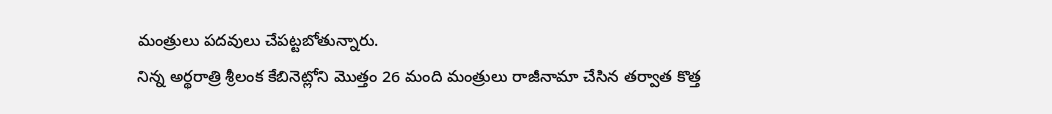మంత్రులు పదవులు చేపట్టబోతున్నారు.
నిన్న అర్థరాత్రి శ్రీలంక కేబినెట్లోని మొత్తం 26 మంది మంత్రులు రాజీనామా చేసిన తర్వాత కొత్త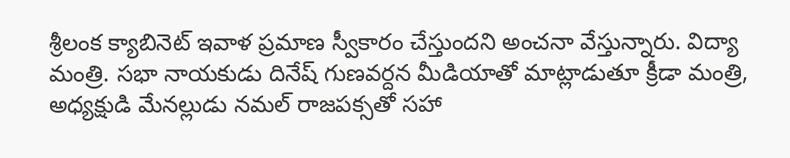శ్రీలంక క్యాబినెట్ ఇవాళ ప్రమాణ స్వీకారం చేస్తుందని అంచనా వేస్తున్నారు. విద్యా మంత్రి. సభా నాయకుడు దినేష్ గుణవర్దన మీడియాతో మాట్లాడుతూ క్రీడా మంత్రి, అధ్యక్షుడి మేనల్లుడు నమల్ రాజపక్సతో సహా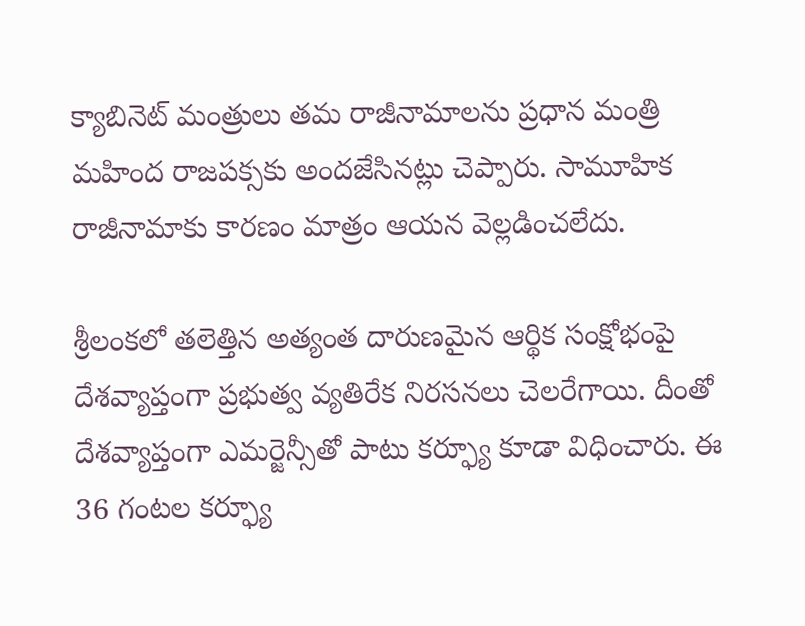క్యాబినెట్ మంత్రులు తమ రాజీనామాలను ప్రధాన మంత్రి మహింద రాజపక్సకు అందజేసినట్లు చెప్పారు. సామూహిక రాజీనామాకు కారణం మాత్రం ఆయన వెల్లడించలేదు.

శ్రీలంకలో తలెత్తిన అత్యంత దారుణమైన ఆర్థిక సంక్షోభంపై దేశవ్యాప్తంగా ప్రభుత్వ వ్యతిరేక నిరసనలు చెలరేగాయి. దీంతో దేశవ్యాప్తంగా ఎమర్జెన్సీతో పాటు కర్ఫ్యూ కూడా విధించారు. ఈ 36 గంటల కర్ఫ్యూ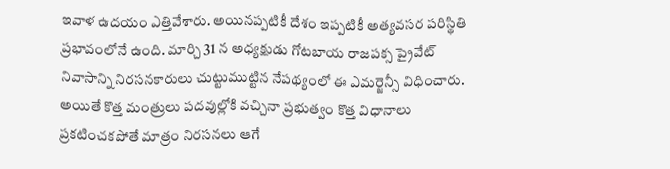ఇవాళ ఉదయం ఎత్తివేశారు. అయినప్పటికీ దేశం ఇప్పటికీ అత్యవసర పరిస్థితి ప్రభావంలోనే ఉంది. మార్చి 31 న అధ్యక్షుడు గోటబాయ రాజపక్స ప్రైవేట్ నివాసాన్ని నిరసనకారులు చుట్టుముట్టిన నేపథ్యంలో ఈ ఎమర్జెన్సీ విధించారు. అయితే కొత్త మంత్రులు పదవుల్లోకి వచ్చినా ప్రభుత్వం కొత్త విధానాలు ప్రకటించకపోతే మాత్రం నిరసనలు ఆగే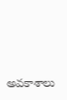అవకాశాలు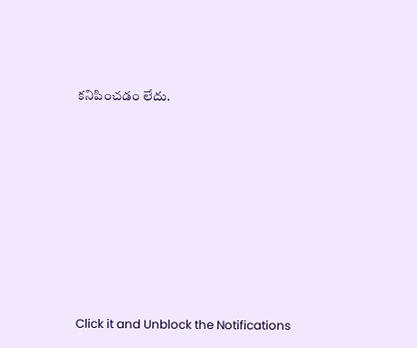కనిపించడం లేదు.












Click it and Unblock the Notifications